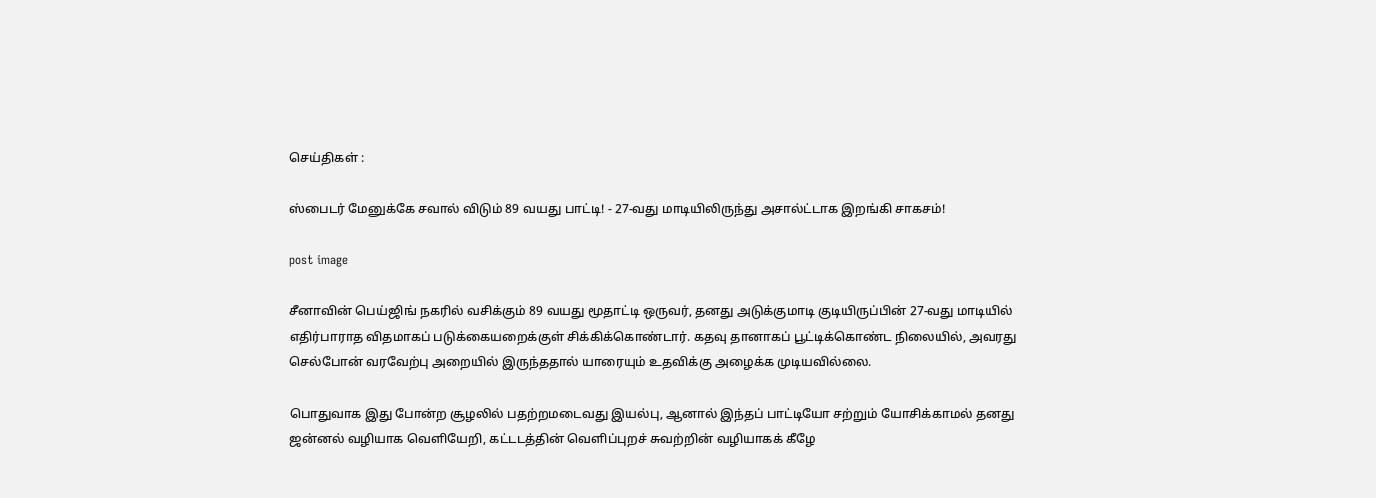செய்திகள் :

ஸ்பைடர் மேனுக்கே சவால் விடும் 89 வயது பாட்டி! - 27-வது மாடியிலிருந்து அசால்ட்டாக இறங்கி சாகசம்!

post image

சீனாவின் பெய்ஜிங் நகரில் வசிக்கும் 89 வயது மூதாட்டி ஒருவர், தனது அடுக்குமாடி குடியிருப்பின் 27-வது மாடியில் எதிர்பாராத விதமாகப் படுக்கையறைக்குள் சிக்கிக்கொண்டார். கதவு தானாகப் பூட்டிக்கொண்ட நிலையில், அவரது செல்போன் வரவேற்பு அறையில் இருந்ததால் யாரையும் உதவிக்கு அழைக்க முடியவில்லை.

பொதுவாக இது போன்ற சூழலில் பதற்றமடைவது இயல்பு, ஆனால் இந்தப் பாட்டியோ சற்றும் யோசிக்காமல் தனது ஜன்னல் வழியாக வெளியேறி, கட்டடத்தின் வெளிப்புறச் சுவற்றின் வழியாகக் கீழே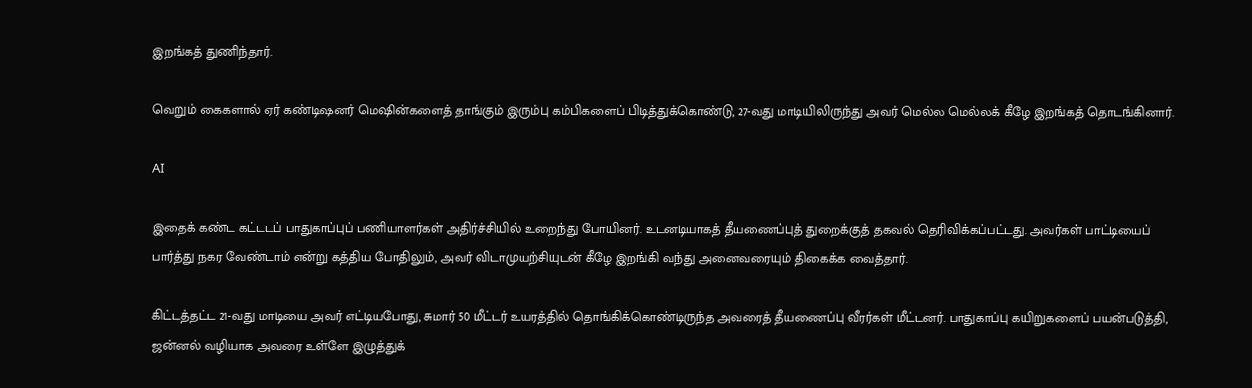இறங்கத் துணிந்தார்.

வெறும் கைகளால் ஏர் கண்டிஷனர் மெஷின்களைத் தாங்கும் இரும்பு கம்பிகளைப் பிடித்துக்கொண்டு, 27-வது மாடியிலிருந்து அவர் மெல்ல மெல்லக் கீழே இறங்கத் தொடங்கினார்.

AI

இதைக் கண்ட கட்டடப் பாதுகாப்புப் பணியாளர்கள் அதிர்ச்சியில் உறைந்து போயினர். உடனடியாகத் தீயணைப்புத் துறைக்குத் தகவல் தெரிவிக்கப்பட்டது. அவர்கள் பாட்டியைப் பார்த்து நகர வேண்டாம் என்று கத்திய போதிலும், அவர் விடாமுயற்சியுடன் கீழே இறங்கி வந்து அனைவரையும் திகைக்க வைத்தார்.

கிட்டத்தட்ட 21-வது மாடியை அவர் எட்டியபோது, சுமார் 50 மீட்டர் உயரத்தில் தொங்கிக்கொண்டிருந்த அவரைத் தீயணைப்பு வீரர்கள் மீட்டனர். பாதுகாப்பு கயிறுகளைப் பயன்படுத்தி, ஜன்னல் வழியாக அவரை உள்ளே இழுத்துக்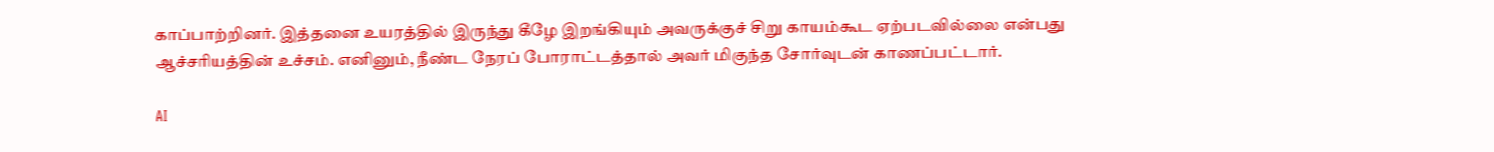காப்பாற்றினர். இத்தனை உயரத்தில் இருந்து கீழே இறங்கியும் அவருக்குச் சிறு காயம்கூட ஏற்படவில்லை என்பது ஆச்சரியத்தின் உச்சம். எனினும், நீண்ட நேரப் போராட்டத்தால் அவர் மிகுந்த சோர்வுடன் காணப்பட்டார்.

AI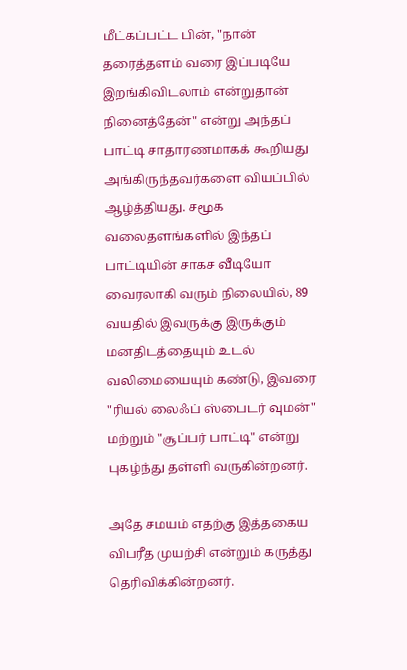மீட்கப்பட்ட பின், "நான் தரைத்தளம் வரை இப்படியே இறங்கிவிடலாம் என்றுதான் நினைத்தேன்" என்று அந்தப் பாட்டி சாதாரணமாகக் கூறியது அங்கிருந்தவர்களை வியப்பில் ஆழ்த்தியது. சமூக வலைதளங்களில் இந்தப் பாட்டியின் சாகச வீடியோ வைரலாகி வரும் நிலையில், 89 வயதில் இவருக்கு இருக்கும் மனதிடத்தையும் உடல் வலிமையையும் கண்டு, இவரை "ரியல் லைஃப் ஸ்பைடர் வுமன்" மற்றும் "சூப்பர் பாட்டி" என்று புகழ்ந்து தள்ளி வருகின்றனர்.

அதே சமயம் எதற்கு இத்தகைய விபரீத முயற்சி என்றும் கருத்து தெரிவிக்கின்றனர்.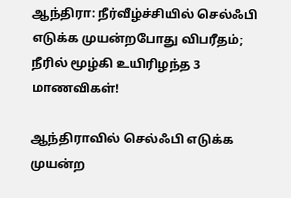ஆந்திரா: நீர்வீழ்ச்சியில் செல்ஃபி எடுக்க முயன்றபோது விபரீதம்; நீரில் மூழ்கி உயிரிழந்த 3 மாணவிகள்!

ஆந்திராவில் செல்ஃபி எடுக்க முயன்ற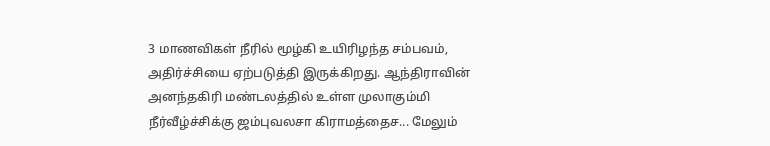3 மாணவிகள் நீரில் மூழ்கி உயிரிழந்த சம்பவம், அதிர்ச்சியை ஏற்படுத்தி இருக்கிறது. ஆந்திராவின் அனந்தகிரி மண்டலத்தில் உள்ள முலாகும்மி நீர்வீழ்ச்சிக்கு ஜம்புவலசா கிராமத்தைச... மேலும்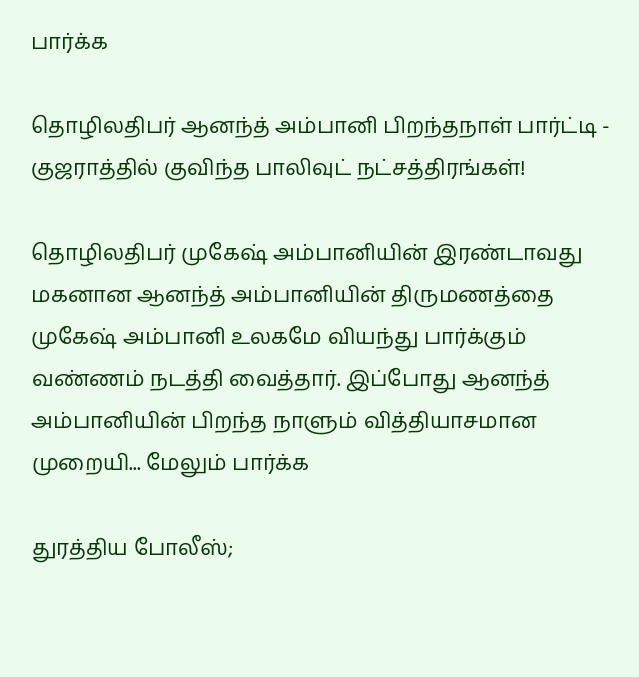பார்க்க

தொழிலதிபர் ஆனந்த் அம்பானி பிறந்தநாள் பார்ட்டி - குஜராத்தில் குவிந்த பாலிவுட் நட்சத்திரங்கள்!

தொழிலதிபர் முகேஷ் அம்பானியின் இரண்டாவது மகனான ஆனந்த் அம்பானியின் திருமணத்தை முகேஷ் அம்பானி உலகமே வியந்து பார்க்கும் வண்ணம் நடத்தி வைத்தார். இப்போது ஆனந்த் அம்பானியின் பிறந்த நாளும் வித்தியாசமான முறையி... மேலும் பார்க்க

துரத்திய போலீஸ்;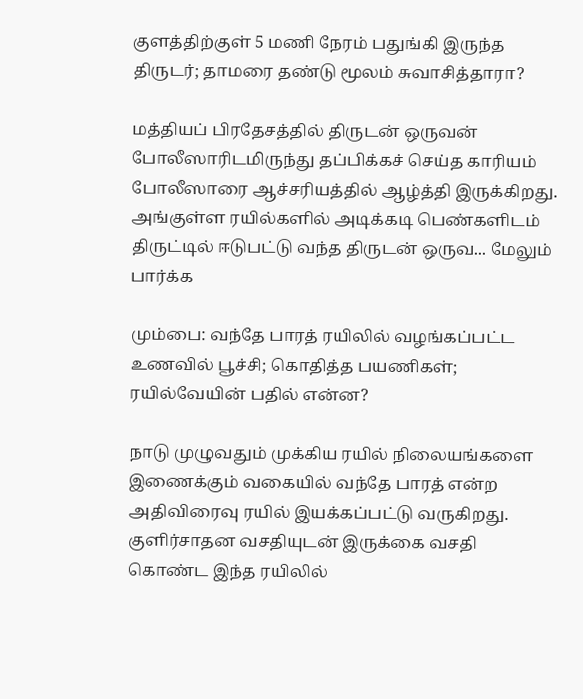குளத்திற்குள் 5 மணி நேரம் பதுங்கி இருந்த திருடர்; தாமரை தண்டு மூலம் சுவாசித்தாரா?

மத்தியப் பிரதேசத்தில் திருடன் ஒருவன் போலீஸாரிடமிருந்து தப்பிக்கச் செய்த காரியம் போலீஸாரை ஆச்சரியத்தில் ஆழ்த்தி இருக்கிறது. அங்குள்ள ரயில்களில் அடிக்கடி பெண்களிடம் திருட்டில் ஈடுபட்டு வந்த திருடன் ஒருவ... மேலும் பார்க்க

மும்பை: வந்தே பாரத் ரயிலில் வழங்கப்பட்ட உணவில் பூச்சி; கொதித்த பயணிகள்; ரயில்வேயின் பதில் என்ன?

நாடு முழுவதும் முக்கிய ரயில் நிலையங்களை இணைக்கும் வகையில் வந்தே பாரத் என்ற அதிவிரைவு ரயில் இயக்கப்பட்டு வருகிறது. குளிர்சாதன வசதியுடன் இருக்கை வசதி கொண்ட இந்த ரயிலில்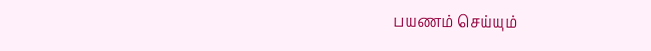பயணம் செய்யும்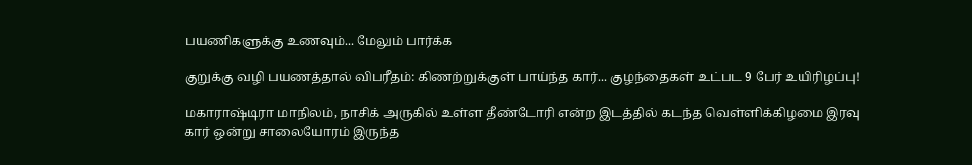பயணிகளுக்கு உணவும்... மேலும் பார்க்க

குறுக்கு வழி பயணத்தால் விபரீதம்: கிணற்றுக்குள் பாய்ந்த கார்... குழந்தைகள் உட்பட 9 பேர் உயிரிழப்பு!

மகாராஷ்டிரா மாநிலம், நாசிக் அருகில் உள்ள தீண்டோரி என்ற இடத்தில் கடந்த வெள்ளிக்கிழமை இரவு கார் ஒன்று சாலையோரம் இருந்த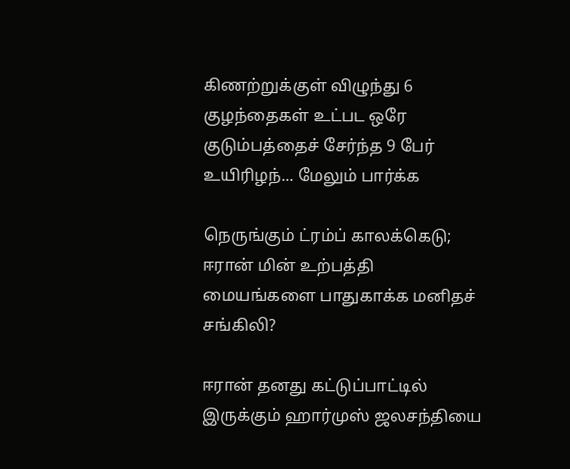கிணற்றுக்குள் விழுந்து 6 குழந்தைகள் உட்பட ஒரே குடும்பத்தைச் சேர்ந்த 9 பேர் உயிரிழந்... மேலும் பார்க்க

நெருங்கும் ட்ரம்ப் காலக்கெடு; ஈரான் மின் உற்பத்தி மையங்களை பாதுகாக்க மனிதச் சங்கிலி?

ஈரான் தனது கட்டுப்பாட்டில் இருக்கும் ஹார்முஸ் ஜலசந்தியை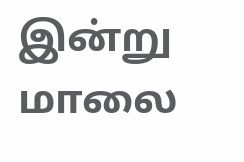இன்று மாலை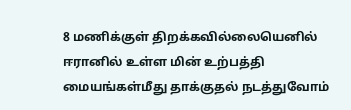8 மணிக்குள் திறக்கவில்லையெனில் ஈரானில் உள்ள மின் உற்பத்தி மையங்கள்மீது தாக்குதல் நடத்துவோம்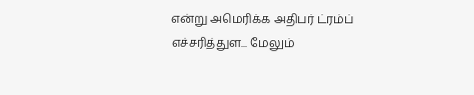என்று அமெரிக்க அதிபர் ட்ரம்ப் எச்சரித்துள... மேலும்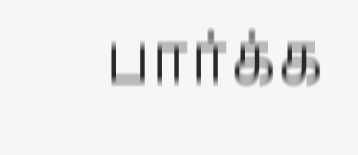பார்க்க